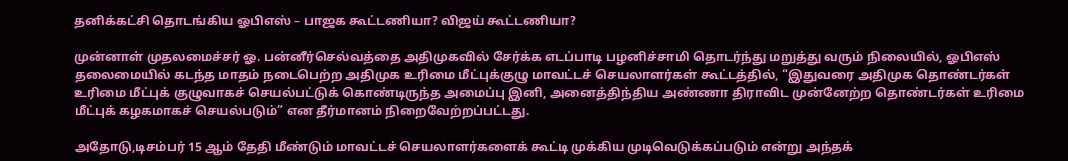தனிக்கட்சி தொடங்கிய ஓபிஎஸ் – பாஜக கூட்டணியா? விஜய் கூட்டணியா?

முன்னாள் முதலமைச்சர் ஓ. பன்னீர்செல்வத்தை அதிமுகவில் சேர்க்க எடப்பாடி பழனிச்சாமி தொடர்ந்து மறுத்து வரும் நிலையில், ஓபிஎஸ் தலைமையில் கடந்த மாதம் நடைபெற்ற அதிமுக உரிமை மீட்புக்குழு மாவட்டச் செயலாளர்கள் கூட்டத்தில், “இதுவரை அதிமுக தொண்டர்கள் உரிமை மீட்புக் குழுவாகச் செயல்பட்டுக் கொண்டிருந்த அமைப்பு இனி, அனைத்திந்திய அண்ணா திராவிட முன்னேற்ற தொண்டர்கள் உரிமை மீட்புக் கழகமாகச் செயல்படும்” என தீர்மானம் நிறைவேற்றப்பட்டது.

அதோடு,டிசம்பர் 15 ஆம் தேதி மீண்டும் மாவட்டச் செயலாளர்களைக் கூட்டி முக்கிய முடிவெடுக்கப்படும் என்று அந்தக்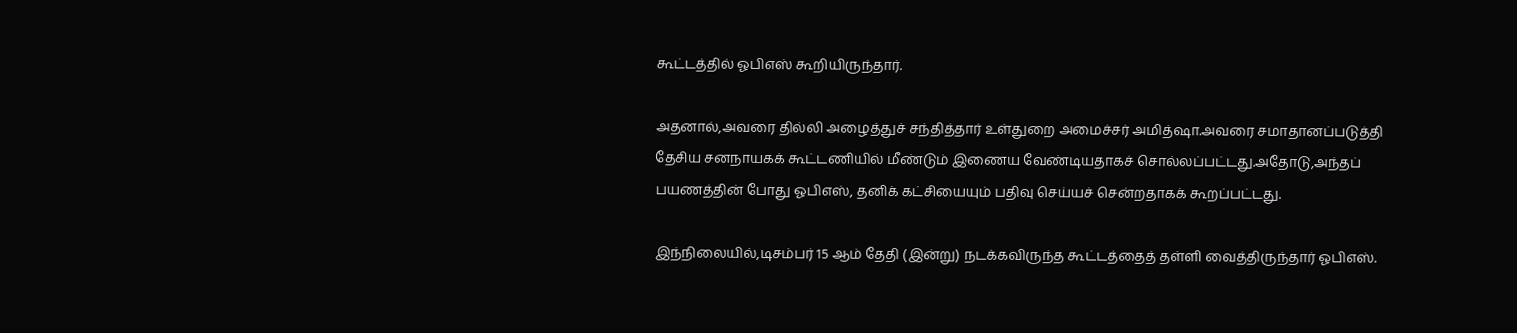கூட்டத்தில் ஓபிஎஸ் கூறியிருந்தார்.

அதனால்,அவரை தில்லி அழைத்துச் சந்தித்தார் உள்துறை அமைச்சர் அமித்ஷா.அவரை சமாதானப்படுத்தி தேசிய சனநாயகக் கூட்டணியில் மீண்டும் இணைய வேண்டியதாகச் சொல்லப்பட்டது.அதோடு,அந்தப் பயணத்தின் போது ஓபிஎஸ், தனிக் கட்சியையும் பதிவு செய்யச் சென்றதாகக் கூறப்பட்டது.

இந்நிலையில்,டிசம்பர் 15 ஆம் தேதி (இன்று) நடக்கவிருந்த கூட்டத்தைத் தள்ளி வைத்திருந்தார் ஓபிஎஸ்.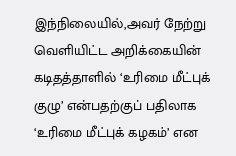இந்நிலையில்,அவர் நேற்று வெளியிட்ட அறிக்கையின் கடிதத்தாளில் ‘உரிமை மீட்புக் குழு’ என்பதற்குப் பதிலாக ‘உரிமை மீட்புக் கழகம்’ என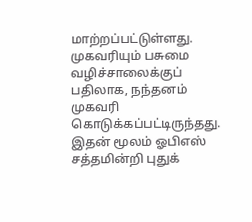மாற்றப்பட்டுள்ளது. முகவரியும் பசுமை வழிச்சாலைக்குப் பதிலாக, நந்தனம் முகவரி கொடுக்கப்பட்டிருந்தது. இதன் மூலம் ஓபிஎஸ் சத்தமின்றி புதுக்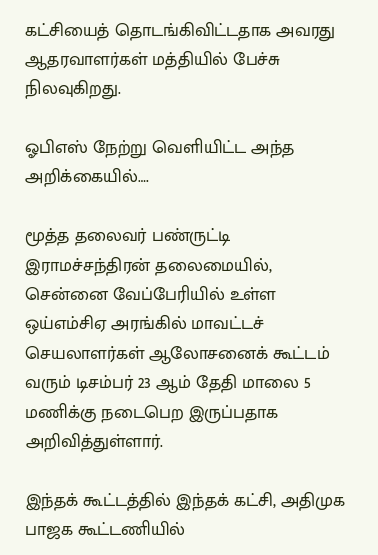கட்சியைத் தொடங்கிவிட்டதாக அவரது ஆதரவாளர்கள் மத்தியில் பேச்சு நிலவுகிறது.

ஓபிஎஸ் நேற்று வெளியிட்ட அந்த அறிக்கையில்….

மூத்த தலைவர் பண்ருட்டி இராமச்சந்திரன் தலைமையில், சென்னை வேப்பேரியில் உள்ள ஒய்எம்சிஏ அரங்கில் மாவட்டச் செயலாளர்கள் ஆலோசனைக் கூட்டம் வரும் டிசம்பர் 23 ஆம் தேதி மாலை 5 மணிக்கு நடைபெற இருப்பதாக அறிவித்துள்ளார்.

இந்தக் கூட்டத்தில் இந்தக் கட்சி, அதிமுக பாஜக கூட்டணியில்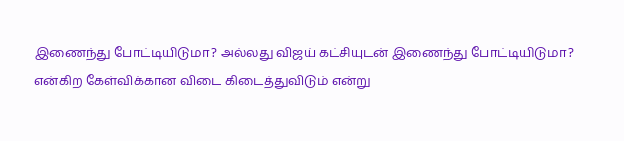இணைந்து போட்டியிடுமா? அல்லது விஜய் கட்சியுடன் இணைந்து போட்டியிடுமா? என்கிற கேள்விக்கான விடை கிடைத்துவிடும் என்று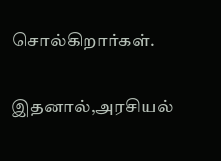சொல்கிறார்கள்.

இதனால்,அரசியல்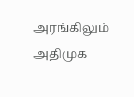அரங்கிலும் அதிமுக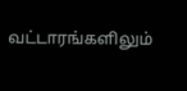வட்டாரங்களிலும்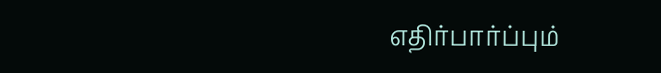எதிர்பார்ப்பும்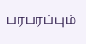பரபரப்பும்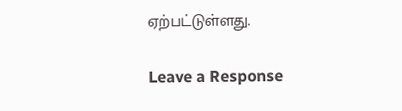ஏற்பட்டுள்ளது.

Leave a Response